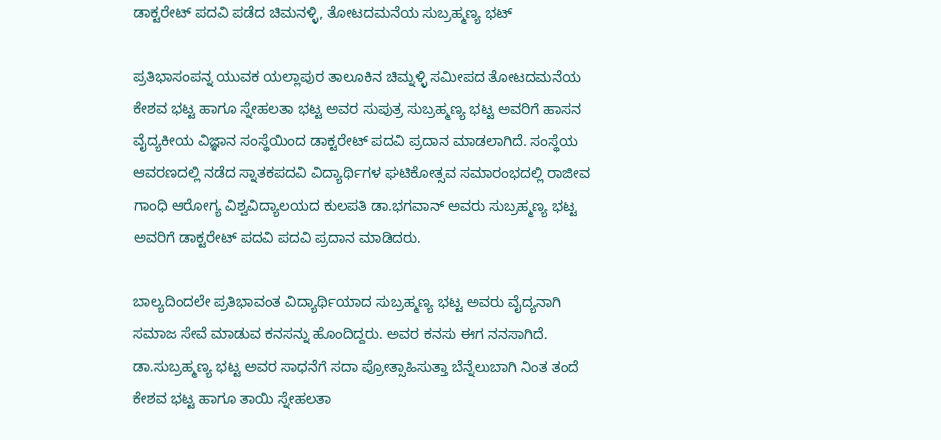ಡಾಕ್ಟರೇಟ್ ಪದವಿ ಪಡೆದ ಚಿಮನಳ್ಳಿ, ತೋಟದಮನೆಯ ಸುಬ್ರಹ್ಮಣ್ಯ ಭಟ್

ಪ್ರತಿಭಾಸಂಪನ್ನ ಯುವಕ ಯಲ್ಲಾಪುರ ತಾಲೂಕಿನ ಚಿಮ್ನಳ್ಳಿ ಸಮೀಪದ ತೋಟದಮನೆಯ ಕೇಶವ ಭಟ್ಟ ಹಾಗೂ ಸ್ನೇಹಲತಾ ಭಟ್ಟ ಅವರ ಸುಪುತ್ರ ಸುಬ್ರಹ್ಮಣ್ಯ ಭಟ್ಟ ಅವರಿಗೆ ಹಾಸನ ವೈದ್ಯಕೀಯ ವಿಜ್ಞಾನ ಸಂಸ್ಥೆಯಿಂದ ಡಾಕ್ಟರೇಟ್ ಪದವಿ ಪ್ರದಾನ ಮಾಡಲಾಗಿದೆ. ಸಂಸ್ಥೆಯ ಆವರಣದಲ್ಲಿ ನಡೆದ ಸ್ನಾತಕಪದವಿ ವಿದ್ಯಾರ್ಥಿಗಳ ಘಟಿಕೋತ್ಸವ ಸಮಾರಂಭದಲ್ಲಿ ರಾಜೀವ ಗಾಂಧಿ ಆರೋಗ್ಯ ವಿಶ್ವವಿದ್ಯಾಲಯದ ಕುಲಪತಿ ಡಾ.ಭಗವಾನ್ ಅವರು ಸುಬ್ರಹ್ಮಣ್ಯ ಭಟ್ಟ ಅವರಿಗೆ ಡಾಕ್ಟರೇಟ್ ಪದವಿ ಪದವಿ ಪ್ರದಾನ ಮಾಡಿದರು.

ಬಾಲ್ಯದಿಂದಲೇ ಪ್ರತಿಭಾವಂತ ವಿದ್ಯಾರ್ಥಿಯಾದ ಸುಬ್ರಹ್ಮಣ್ಯ ಭಟ್ಟ ಅವರು ವೈದ್ಯನಾಗಿ ಸಮಾಜ ಸೇವೆ ಮಾಡುವ ಕನಸನ್ನು ಹೊಂದಿದ್ದರು. ಅವರ ಕನಸು ಈಗ ನನಸಾಗಿದೆ. ಡಾ.ಸುಬ್ರಹ್ಮಣ್ಯ ಭಟ್ಟ ಅವರ ಸಾಧನೆಗೆ ಸದಾ ಪ್ರೋತ್ಸಾಹಿಸುತ್ತಾ ಬೆನ್ನೆಲುಬಾಗಿ ನಿಂತ ತಂದೆ ಕೇಶವ ಭಟ್ಟ ಹಾಗೂ ತಾಯಿ ಸ್ನೇಹಲತಾ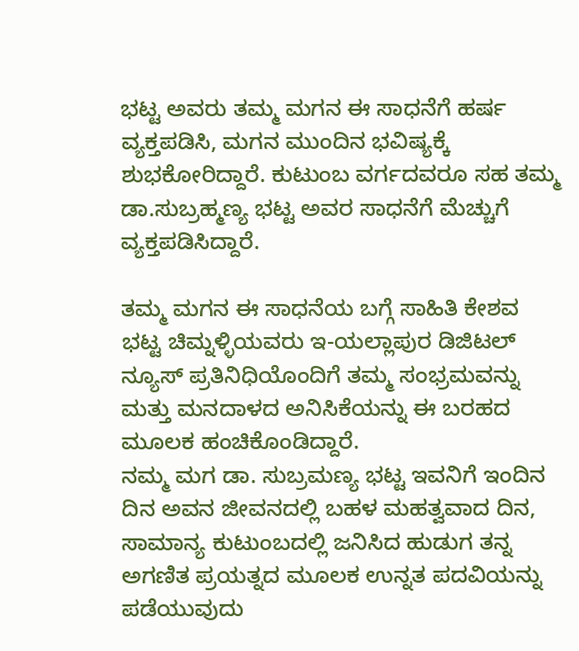ಭಟ್ಟ ಅವರು ತಮ್ಮ ಮಗನ ಈ ಸಾಧನೆಗೆ ಹರ್ಷ ವ್ಯಕ್ತಪಡಿಸಿ, ಮಗನ ಮುಂದಿನ ಭವಿಷ್ಯಕ್ಕೆ ಶುಭಕೋರಿದ್ದಾರೆ. ಕುಟುಂಬ ವರ್ಗದವರೂ ಸಹ ತಮ್ಮ ಡಾ.ಸುಬ್ರಹ್ಮಣ್ಯ ಭಟ್ಟ ಅವರ ಸಾಧನೆಗೆ ಮೆಚ್ಚುಗೆ ವ್ಯಕ್ತಪಡಿಸಿದ್ದಾರೆ.

ತಮ್ಮ ಮಗನ ಈ ಸಾಧನೆಯ ಬಗ್ಗೆ ಸಾಹಿತಿ ಕೇಶವ ಭಟ್ಟ ಚಿಮ್ನಳ್ಳಿಯವರು ಇ-ಯಲ್ಲಾಪುರ ಡಿಜಿಟಲ್ ನ್ಯೂಸ್ ಪ್ರತಿನಿಧಿಯೊಂದಿಗೆ ತಮ್ಮ ಸಂಭ್ರಮವನ್ನು ಮತ್ತು ಮನದಾಳದ ಅನಿಸಿಕೆಯನ್ನು ಈ ಬರಹದ ಮೂಲಕ ಹಂಚಿಕೊಂಡಿದ್ದಾರೆ.
ನಮ್ಮ ಮಗ ಡಾ. ಸುಬ್ರಮಣ್ಯ ಭಟ್ಟ ಇವನಿಗೆ ಇಂದಿನ ದಿನ ಅವನ ಜೀವನದಲ್ಲಿ ಬಹಳ ಮಹತ್ವವಾದ ದಿನ, ಸಾಮಾನ್ಯ ಕುಟುಂಬದಲ್ಲಿ ಜನಿಸಿದ ಹುಡುಗ ತನ್ನ ಅಗಣಿತ ಪ್ರಯತ್ನದ ಮೂಲಕ ಉನ್ನತ ಪದವಿಯನ್ನು ಪಡೆಯುವುದು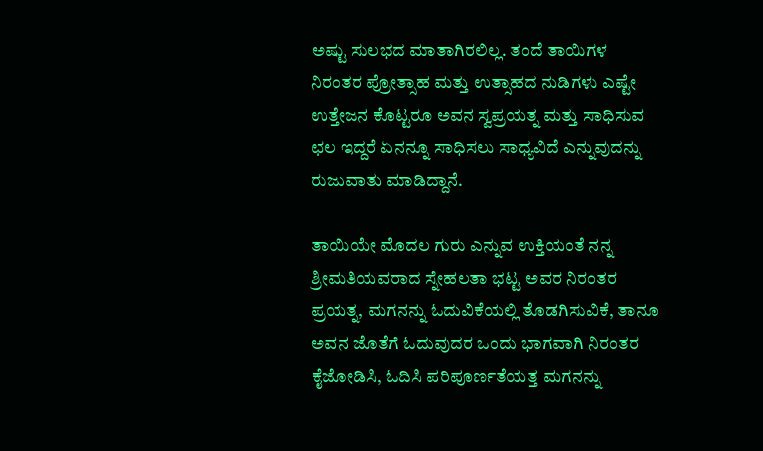ಅಷ್ಟು ಸುಲಭದ ಮಾತಾಗಿರಲಿಲ್ಲ. ತಂದೆ ತಾಯಿಗಳ ನಿರಂತರ ಪ್ರೋತ್ಸಾಹ ಮತ್ತು ಉತ್ಸಾಹದ ನುಡಿಗಳು ಎಷ್ಟೇ ಉತ್ತೇಜನ ಕೊಟ್ಟರೂ ಅವನ ಸ್ವಪ್ರಯತ್ನ ಮತ್ತು ಸಾಧಿಸುವ ಛಲ ಇದ್ದರೆ ಏನನ್ನೂ ಸಾಧಿಸಲು ಸಾಧ್ಯವಿದೆ ಎನ್ನುವುದನ್ನು ರುಜುವಾತು ಮಾಡಿದ್ದಾನೆ.

ತಾಯಿಯೇ ಮೊದಲ ಗುರು ಎನ್ನುವ ಉಕ್ತಿಯಂತೆ ನನ್ನ ಶ್ರೀಮತಿಯವರಾದ ಸ್ನೇಹಲತಾ ಭಟ್ಟ ಅವರ ನಿರಂತರ ಪ್ರಯತ್ನ, ಮಗನನ್ನು ಓದುವಿಕೆಯಲ್ಲಿ ತೊಡಗಿಸುವಿಕೆ, ತಾನೂ ಅವನ ಜೊತೆಗೆ ಓದುವುದರ ಒಂದು ಭಾಗವಾಗಿ ನಿರಂತರ ಕೈಜೋಡಿಸಿ, ಓದಿಸಿ ಪರಿಪೂರ್ಣತೆಯತ್ತ ಮಗನನ್ನು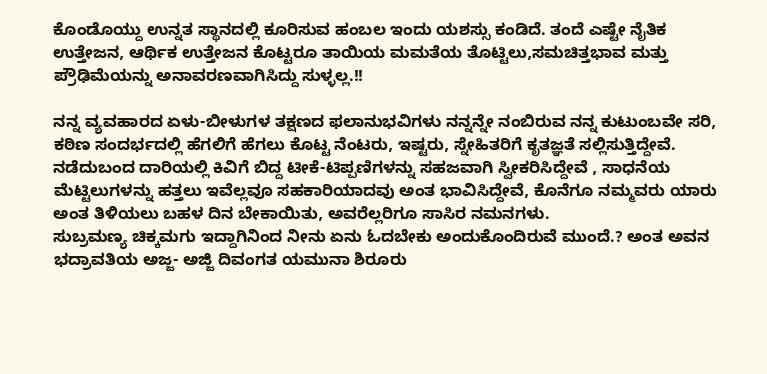ಕೊಂಡೊಯ್ದು ಉನ್ನತ ಸ್ಥಾನದಲ್ಲಿ ಕೂರಿಸುವ ಹಂಬಲ ಇಂದು ಯಶಸ್ಸು ಕಂಡಿದೆ. ತಂದೆ ಎಷ್ಟೇ ನೈತಿಕ ಉತ್ತೇಜನ, ಆರ್ಥಿಕ ಉತ್ತೇಜನ ಕೊಟ್ಟರೂ ತಾಯಿಯ ಮಮತೆಯ ತೊಟ್ಟಿಲು,ಸಮಚಿತ್ತಭಾವ ಮತ್ತು ಪ್ರೌಢಿಮೆಯನ್ನು ಅನಾವರಣವಾಗಿಸಿದ್ದು ಸುಳ್ಳಲ್ಲ.!!

ನನ್ನ ವ್ಯವಹಾರದ ಏಳು-ಬೀಳುಗಳ ತಕ್ಷಣದ ಫಲಾನುಭವಿಗಳು ನನ್ನನ್ನೇ ನಂಬಿರುವ ನನ್ನ ಕುಟುಂಬವೇ ಸರಿ, ಕಠಿಣ ಸಂದರ್ಭದಲ್ಲಿ ಹೆಗಲಿಗೆ ಹೆಗಲು ಕೊಟ್ಟ ನೆಂಟರು, ಇಷ್ಟರು, ಸ್ನೇಹಿತರಿಗೆ ಕೃತಜ್ಞತೆ ಸಲ್ಲಿಸುತ್ತಿದ್ದೇವೆ.
ನಡೆದುಬಂದ ದಾರಿಯಲ್ಲಿ ಕಿವಿಗೆ ಬಿದ್ದ ಟೀಕೆ-ಟಿಪ್ಪಣಿಗಳನ್ನು ಸಹಜವಾಗಿ ಸ್ವೀಕರಿಸಿದ್ದೇವೆ , ಸಾಧನೆಯ ಮೆಟ್ಟಿಲುಗಳನ್ನು ಹತ್ತಲು ಇವೆಲ್ಲವೂ ಸಹಕಾರಿಯಾದವು ಅಂತ ಭಾವಿಸಿದ್ದೇವೆ, ಕೊನೆಗೂ ನಮ್ಮವರು ಯಾರು ಅಂತ ತಿಳಿಯಲು ಬಹಳ ದಿನ ಬೇಕಾಯಿತು, ಅವರೆಲ್ಲರಿಗೂ ಸಾಸಿರ ನಮನಗಳು.
ಸುಬ್ರಮಣ್ಯ ಚಿಕ್ಕಮಗು ಇದ್ದಾಗಿನಿಂದ ನೀನು ಏನು ಓದಬೇಕು ಅಂದುಕೊಂದಿರುವೆ ಮುಂದೆ.? ಅಂತ ಅವನ ಭದ್ರಾವತಿಯ ಅಜ್ಜ- ಅಜ್ಜಿ ದಿವಂಗತ ಯಮುನಾ ಶಿರೂರು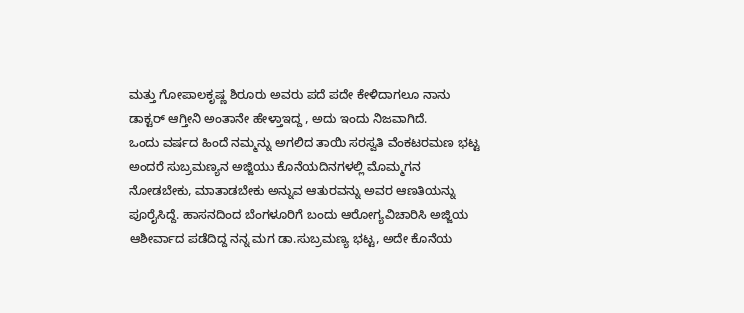ಮತ್ತು ಗೋಪಾಲಕೃಷ್ಣ ಶಿರೂರು ಅವರು ಪದೆ ಪದೇ ಕೇಳಿದಾಗಲೂ ನಾನು ಡಾಕ್ಟರ್ ಆಗ್ತೀನಿ ಅಂತಾನೇ ಹೇಳ್ತಾಇದ್ದ , ಅದು ಇಂದು ನಿಜವಾಗಿದೆ.
ಒಂದು ವರ್ಷದ ಹಿಂದೆ ನಮ್ಮನ್ನು ಅಗಲಿದ ತಾಯಿ ಸರಸ್ವತಿ ವೆಂಕಟರಮಣ ಭಟ್ಟ ಅಂದರೆ ಸುಬ್ರಮಣ್ಯನ ಅಜ್ಜಿಯು ಕೊನೆಯದಿನಗಳಲ್ಲಿ ಮೊಮ್ಮಗನ ನೋಡಬೇಕು, ಮಾತಾಡಬೇಕು ಅನ್ನುವ ಆತುರವನ್ನು ಅವರ ಆಣತಿಯನ್ನು ಪೂರೈಸಿದ್ದೆ. ಹಾಸನದಿಂದ ಬೆಂಗಳೂರಿಗೆ ಬಂದು ಆರೋಗ್ಯವಿಚಾರಿಸಿ ಅಜ್ಜಿಯ ಆಶೀರ್ವಾದ ಪಡೆದಿದ್ದ ನನ್ನ ಮಗ ಡಾ.ಸುಬ್ರಮಣ್ಯ ಭಟ್ಟ, ಅದೇ ಕೊನೆಯ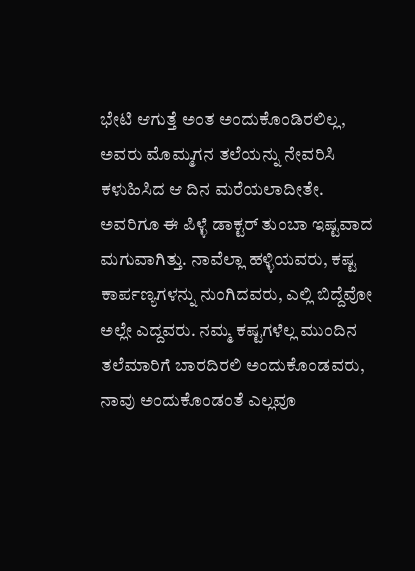ಭೇಟಿ ಆಗುತ್ತೆ ಅಂತ ಅಂದುಕೊಂಡಿರಲಿಲ್ಲ,
ಅವರು ಮೊಮ್ಮಗನ ತಲೆಯನ್ನು ನೇವರಿಸಿ ಕಳುಹಿಸಿದ ಆ ದಿನ ಮರೆಯಲಾದೀತೇ. ಅವರಿಗೂ ಈ ಪಿಳ್ಳೆ ಡಾಕ್ಟರ್ ತುಂಬಾ ಇಷ್ಟವಾದ ಮಗುವಾಗಿತ್ತು. ನಾವೆಲ್ಲಾ ಹಳ್ಳಿಯವರು, ಕಷ್ಟ ಕಾರ್ಪಣ್ಯಗಳನ್ನು ನುಂಗಿದವರು, ಎಲ್ಲಿ ಬಿದ್ದೆವೋ ಅಲ್ಲೇ ಎದ್ದವರು. ನಮ್ಮ ಕಷ್ಟಗಳೆಲ್ಲ ಮುಂದಿನ ತಲೆಮಾರಿಗೆ ಬಾರದಿರಲಿ ಅಂದುಕೊಂಡವರು, ನಾವು ಅಂದುಕೊಂಡಂತೆ ಎಲ್ಲವೂ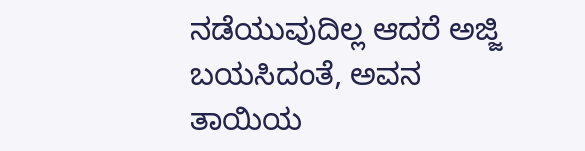ನಡೆಯುವುದಿಲ್ಲ ಆದರೆ ಅಜ್ಜಿ ಬಯಸಿದಂತೆ, ಅವನ ತಾಯಿಯ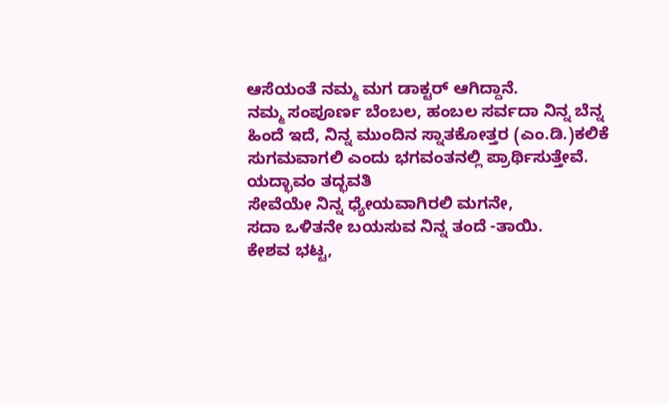ಆಸೆಯಂತೆ ನಮ್ಮ ಮಗ ಡಾಕ್ಟರ್ ಆಗಿದ್ದಾನೆ.
ನಮ್ಮ ಸಂಪೂರ್ಣ ಬೆಂಬಲ, ಹಂಬಲ ಸರ್ವದಾ ನಿನ್ನ ಬೆನ್ನ ಹಿಂದೆ ಇದೆ, ನಿನ್ನ ಮುಂದಿನ ಸ್ನಾತಕೋತ್ತರ (ಎಂ.ಡಿ.)ಕಲಿಕೆ ಸುಗಮವಾಗಲಿ ಎಂದು ಭಗವಂತನಲ್ಲಿ ಪ್ರಾರ್ಥಿಸುತ್ತೇವೆ.
ಯದ್ಭಾವಂ ತದ್ಭವತಿ
ಸೇವೆಯೇ ನಿನ್ನ ಧ್ಯೇಯವಾಗಿರಲಿ ಮಗನೇ,
ಸದಾ ಒಳಿತನೇ ಬಯಸುವ ನಿನ್ನ ತಂದೆ -ತಾಯಿ.
ಕೇಶವ ಭಟ್ಟ,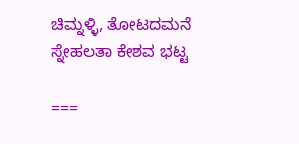ಚಿಮ್ನಳ್ಳಿ, ತೋಟದಮನೆ
ಸ್ನೇಹಲತಾ ಕೇಶವ ಭಟ್ಟ

===